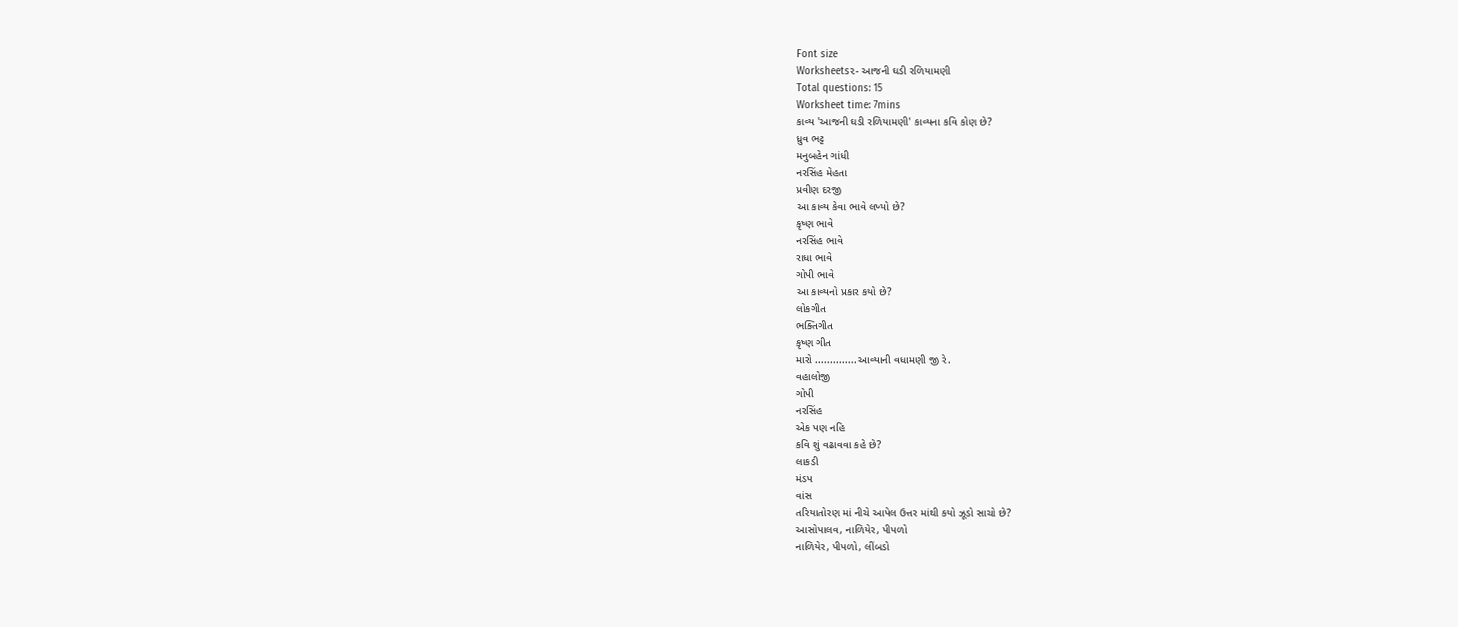Font size
Worksheets૨- આજની ઘડી રળિયામણી
Total questions: 15
Worksheet time: 7mins
કાવ્ય 'આજની ઘડી રળિયામણી' કાવ્યના કવિ કોણ છે?
ધ્રુવ ભટ્ટ
મનુબહેન ગાંધી
નરસિંહ મેહતા
પ્રવીણ દરજી
આ કાવ્ય કેવા ભાવે લખ્યો છે?
કૃષ્ણ ભાવે
નરસિંહ ભાવે
રાધા ભાવે
ગોપી ભાવે
આ કાવ્યનો પ્રકાર કયો છે?
લોકગીત
ભક્તિગીત
કૃષ્ણ ગીત
મારો ..............આવ્યાની વધામણી જી રે.
વહાલોજી
ગોપી
નરસિંહ
એક પણ નહિ
કવિ શું વઢાવવા કહે છે?
લાકડી
મંડપ
વાંસ
તરિયાતોરણ માં નીચે આપેલ ઉત્તર માંથી કયો ઝૂડો સાચો છે?
આસોપાલવ, નાળિયેર, પીપળો
નાળિયેર, પીપળો, લીંબડો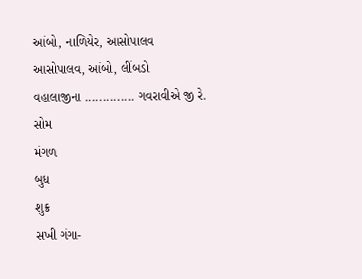આંબો, નાળિયેર, આસોપાલવ
આસોપાલવ, આંબો, લીંબડો
વહાલાજીના .............. ગવરાવીએ જી રે.
સોમ
મંગળ
બુધ
શુક્ર
સખી ગંગા-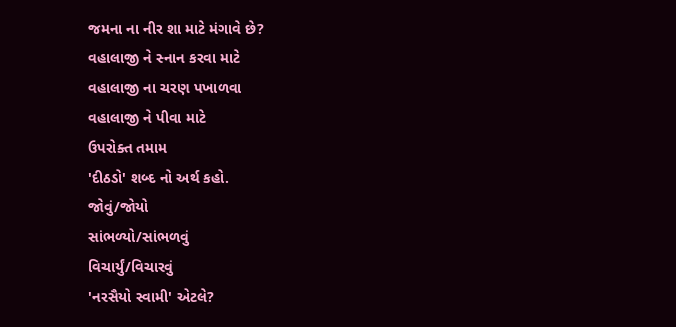જમના ના નીર શા માટે મંગાવે છે?
વહાલાજી ને સ્નાન કરવા માટે
વહાલાજી ના ચરણ પખાળવા
વહાલાજી ને પીવા માટે
ઉપરોક્ત તમામ
'દીઠડો' શબ્દ નો અર્થ કહો.
જોવું/જોયો
સાંભળ્યો/સાંભળવું
વિચાર્યું/વિચારવું
'નરસૈયો સ્વામી' એટલે?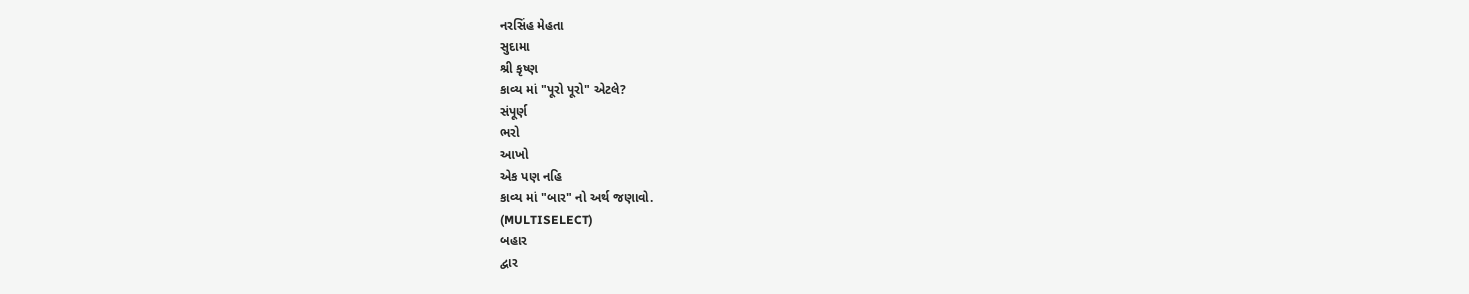નરસિંહ મેહતા
સુદામા
શ્રી કૃષ્ણ
કાવ્ય માં "પૂરો પૂરો" એટલે?
સંપૂર્ણ
ભરો
આખો
એક પણ નહિ
કાવ્ય માં "બાર" નો અર્થ જણાવો.
(MULTISELECT)
બહાર
દ્વાર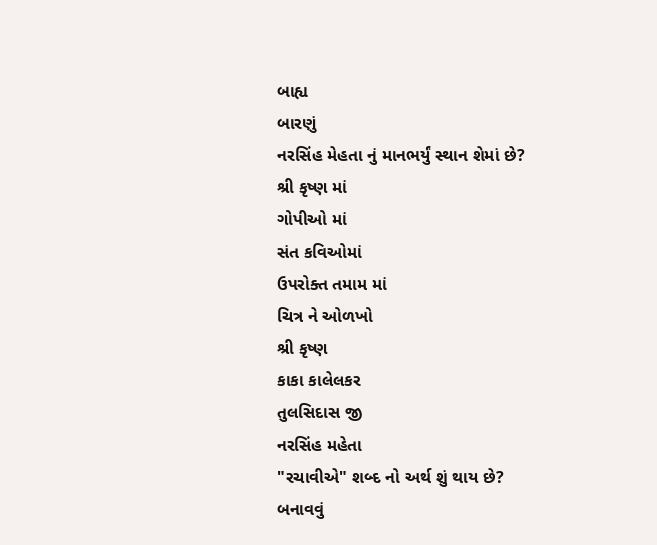બાહ્ય
બારણું
નરસિંહ મેહતા નું માનભર્યું સ્થાન શેમાં છે?
શ્રી કૃષ્ણ માં
ગોપીઓ માં
સંત કવિઓમાં
ઉપરોક્ત તમામ માં
ચિત્ર ને ઓળખો
શ્રી કૃષ્ણ
કાકા કાલેલકર
તુલસિદાસ જી
નરસિંહ મહેતા
"રચાવીએ" શબ્દ નો અર્થ શું થાય છે?
બનાવવું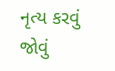નૃત્ય કરવું
જોવું